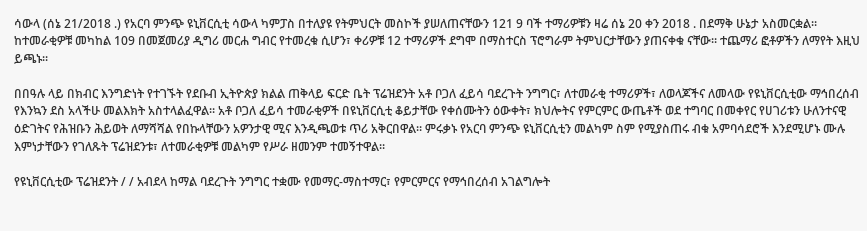ሳውላ (ሰኔ 21/2018 .) የአርባ ምንጭ ዩኒቨርሲቲ ሳውላ ካምፓስ በተለያዩ የትምህርት መስኮች ያሠለጠናቸውን 121 9 ባች ተማሪዎቹን ዛሬ ሰኔ 20 ቀን 2018 . በደማቅ ሁኔታ አስመርቋል። ከተመራቂዎቹ መካከል 109 በመጀመሪያ ዲግሪ መርሐ ግብር የተመረቁ ሲሆን፣ ቀሪዎቹ 12 ተማሪዎች ደግሞ በማስተርስ ፕሮግራም ትምህርታቸውን ያጠናቀቁ ናቸው። ተጨማሪ ፎቶዎችን ለማየት እዚህ ይጫኑ፡፡

በበዓሉ ላይ በክብር እንግድነት የተገኙት የደቡብ ኢትዮጵያ ክልል ጠቅላይ ፍርድ ቤት ፕሬዝደንት አቶ ቦጋለ ፈይሳ ባደረጉት ንግግር፣ ለተመራቂ ተማሪዎች፣ ለወላጆችና ለመላው የዩኒቨርሲቲው ማኅበረሰብ የእንኳን ደስ አላችሁ መልእክት አስተላልፈዋል። አቶ ቦጋለ ፈይሳ ተመራቂዎች በዩኒቨርሲቲ ቆይታቸው የቀሰሙትን ዕውቀት፣ ክህሎትና የምርምር ውጤቶች ወደ ተግባር በመቀየር የሀገሪቱን ሁለንተናዊ ዕድገትና የሕዝቡን ሕይወት ለማሻሻል የበኩላቸውን አዎንታዊ ሚና እንዲጫወቱ ጥሪ አቅርበዋል። ምሩቃኑ የአርባ ምንጭ ዩኒቨርሲቲን መልካም ስም የሚያስጠሩ ብቁ አምባሳደሮች እንደሚሆኑ ሙሉ እምነታቸውን የገለጹት ፕሬዝደንቱ፣ ለተመራቂዎቹ መልካም የሥራ ዘመንም ተመኝተዋል።

የዩኒቨርሲቲው ፕሬዝደንት / / አብደላ ከማል ባደረጉት ንግግር ተቋሙ የመማር-ማስተማር፣ የምርምርና የማኅበረሰብ አገልግሎት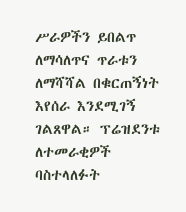ሥራዎችን ይበልጥ ለማሳለጥና ጥራቱን ለማሻሻል በቁርጠኝነት እየሰራ እንደሚገኝ ገልጸዋል። ፕሬዝደንቱ ለተመራቂዎች ባስተላለፉት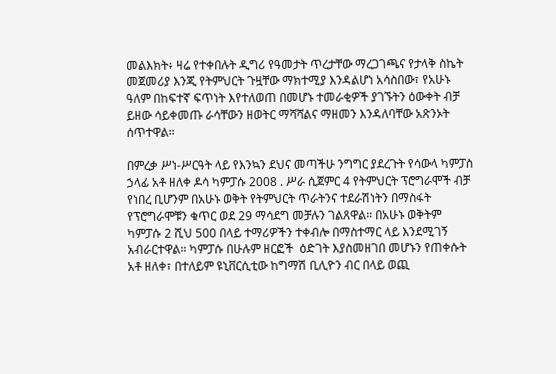መልእክት፥ ዛሬ የተቀበሉት ዲግሪ የዓመታት ጥረታቸው ማረጋገጫና የታላቅ ስኬት መጀመሪያ እንጂ የትምህርት ጉዟቸው ማክተሚያ እንዳልሆነ አሳስበው፣ የአሁኑ ዓለም በከፍተኛ ፍጥነት እየተለወጠ በመሆኑ ተመራቂዎች ያገኙትን ዕውቀት ብቻ ይዘው ሳይቀመጡ ራሳቸውን ዘወትር ማሻሻልና ማዘመን እንዳለባቸው አጽንኦት ሰጥተዋል።

በምረቃ ሥነ-ሥርዓት ላይ የእንኳን ደህና መጣችሁ ንግግር ያደረጉት የሳውላ ካምፓስ ኃላፊ አቶ ዘለቀ ዶሳ ካምፓሱ 2008 . ሥራ ሲጀምር 4 የትምህርት ፕሮግራሞች ብቻ የነበረ ቢሆንም በአሁኑ ወቅት የትምህርት ጥራትንና ተደራሽነትን በማስፋት የፕሮግራሞቹን ቁጥር ወደ 29 ማሳደግ መቻሉን ገልጸዋል። በአሁኑ ወቅትም ካምፓሱ 2 ሺህ 500 በላይ ተማሪዎችን ተቀብሎ በማስተማር ላይ እንደሚገኝ አብራርተዋል። ካምፓሱ በሁሉም ዘርፎች  ዕድገት እያስመዘገበ መሆኑን የጠቀሱት አቶ ዘለቀ፣ በተለይም ዩኒቨርሲቲው ከግማሽ ቢሊዮን ብር በላይ ወጪ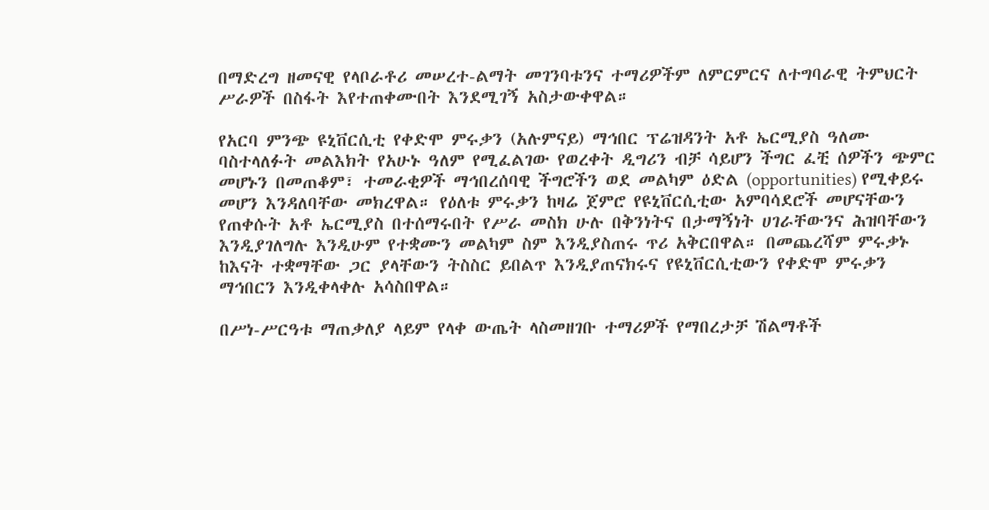በማድረግ ዘመናዊ የላቦራቶሪ መሠረተ-ልማት መገንባቱንና ተማሪዎችም ለምርምርና ለተግባራዊ ትምህርት ሥራዎች በስፋት እየተጠቀሙበት እንደሚገኝ አስታውቀዋል።

የአርባ ምንጭ ዩኒቨርሲቲ የቀድሞ ምሩቃን (አሉምናይ) ማኅበር ፕሬዝዳንት አቶ ኤርሚያስ ዓለሙ ባስተላለፉት መልእክት የአሁኑ ዓለም የሚፈልገው የወረቀት ዲግሪን ብቻ ሳይሆን ችግር ፈቺ ሰዎችን ጭምር መሆኑን በመጠቆም፣ ተመራቂዎች ማኅበረሰባዊ ችግሮችን ወደ መልካም ዕድል (opportunities) የሚቀይሩ መሆን እንዳለባቸው መክረዋል። የዕለቱ ምሩቃን ከዛሬ ጀምሮ የዩኒቨርሲቲው አምባሳደሮች መሆናቸውን የጠቀሱት አቶ ኤርሚያስ በተሰማሩበት የሥራ መስክ ሁሉ በቅንነትና በታማኝነት ሀገራቸውንና ሕዝባቸውን እንዲያገለግሉ እንዲሁም የተቋሙን መልካም ስም እንዲያስጠሩ ጥሪ አቅርበዋል። በመጨረሻም ምሩቃኑ ከእናት ተቋማቸው ጋር ያላቸውን ትስስር ይበልጥ እንዲያጠናክሩና የዩኒቨርሲቲውን የቀድሞ ምሩቃን ማኅበርን እንዲቀላቀሉ አሳስበዋል።

በሥነ-ሥርዓቱ ማጠቃለያ ላይም የላቀ ውጤት ላስመዘገቡ ተማሪዎች የማበረታቻ ሽልማቶች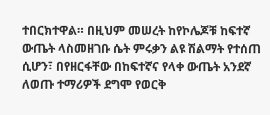ተበርክተዋል። በዚህም መሠረት ከየኮሌጆቹ ከፍተኛ ውጤት ላስመዘገቡ ሴት ምሩቃን ልዩ ሽልማት የተሰጠ ሲሆን፣ በየዘርፋቸው በከፍተኛና የላቀ ውጤት አንደኛ ለወጡ ተማሪዎች ደግሞ የወርቅ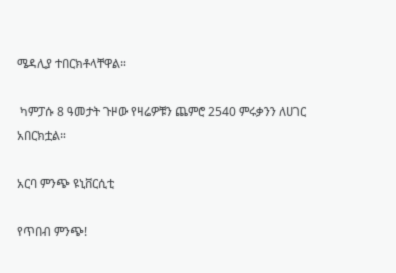ሜዳሊያ ተበርክቶላቸዋል።

 ካምፓሱ 8 ዓመታት ጉዞው የዛሬዎቹን ጨምሮ 2540 ምሩቃንን ለሀገር አበርክቷል።

አርባ ምንጭ ዩኒቨርሲቲ

የጥበብ ምንጭ!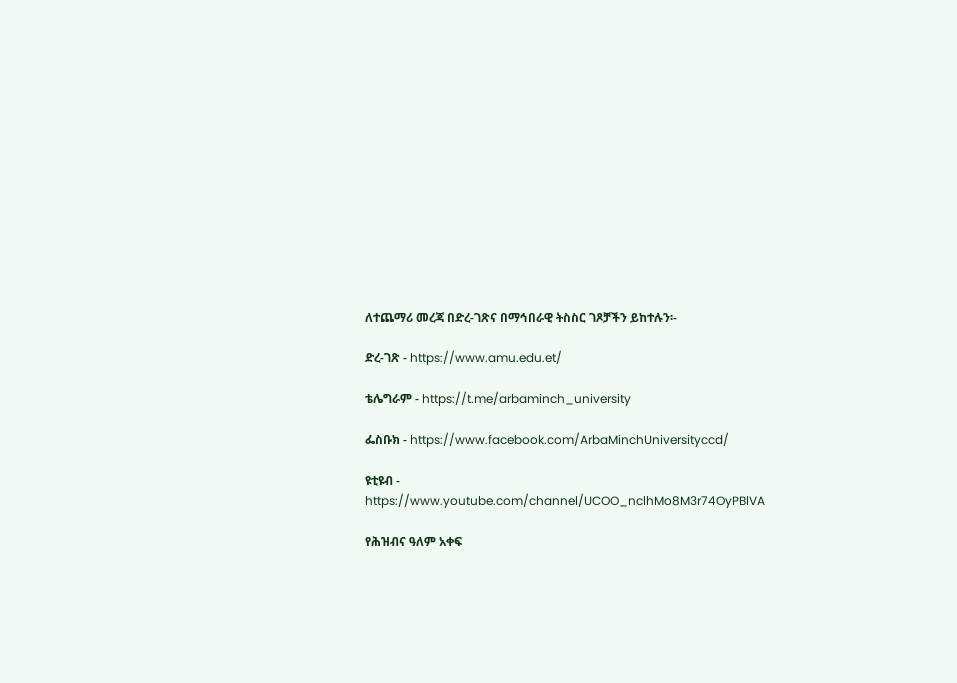ለተጨማሪ መረጃ በድረ-ገጽና በማኅበራዊ ትስስር ገጾቻችን ይከተሉን፡-

ድረ-ገጽ - https://www.amu.edu.et/

ቴሌግራም - https://t.me/arbaminch_university

ፌስቡክ - https://www.facebook.com/ArbaMinchUniversityccd/

ዩቲዩብ - https://www.youtube.com/channel/UCOO_nclhMo8M3r74OyPBlVA

የሕዝብና ዓለም አቀፍ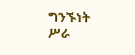ግንኙነት ሥራ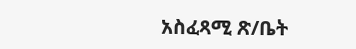አስፈጻሚ ጽ/ቤት